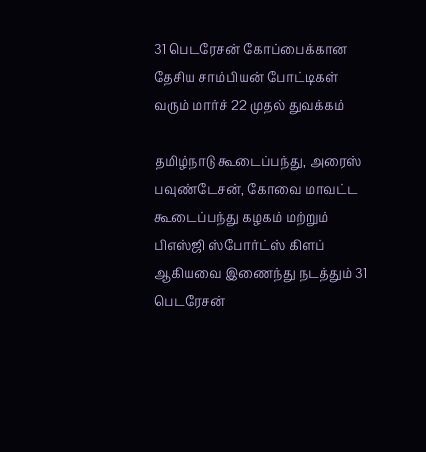31 பெடரேசன் கோப்பைக்கான தேசிய சாம்பியன் போட்டிகள் வரும் மார்ச் 22 முதல் துவக்கம்

தமிழ்நாடு கூடைப்பந்து, அரைஸ் பவுண்டேசன், கோவை மாவட்ட கூடைப்பந்து கழகம் மற்றும் பிஎஸ்ஜி ஸ்போர்ட்ஸ் கிளப் ஆகியவை இணைந்து நடத்தும் 31 பெடரேசன்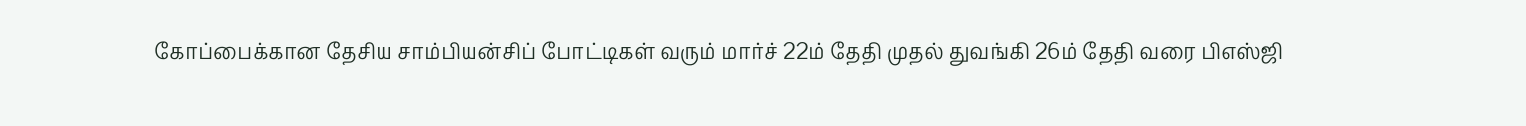கோப்பைக்கான தேசிய சாம்பியன்சிப் போட்டிகள் வரும் மார்ச் 22ம் தேதி முதல் துவங்கி 26ம் தேதி வரை பிஎஸ்ஜி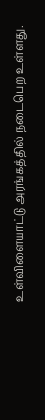உள்விளையாட்டு அரங்கத்தில் நடைபெற உள்ளது.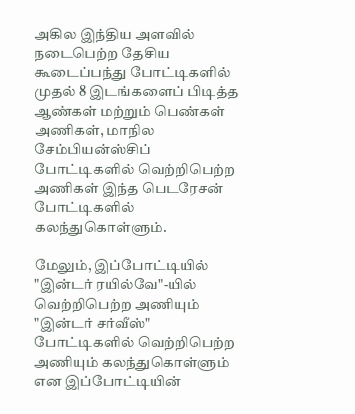அகில இந்திய அளவில் நடைபெற்ற தேசிய கூடைப்பந்து போட்டிகளில் முதல் 8 இடங்களைப் பிடித்த ஆண்கள் மற்றும் பெண்கள் அணிகள், மாநில சேம்பியன்ஸ்சிப் போட்டிகளில் வெற்றிபெற்ற அணிகள் இந்த பெடரேசன் போட்டிகளில் கலந்துகொள்ளும்.

மேலும், இப்போட்டியில் "இன்டர் ரயில்வே"-யில் வெற்றிபெற்ற அணியும் "இன்டர் சர்வீஸ்" போட்டிகளில் வெற்றிபெற்ற அணியும் கலந்துகொள்ளும் என இப்போட்டியின்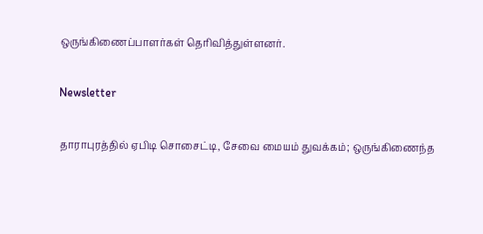ஒருங்கிணைப்பாளர்கள் தெரிவித்துள்ளனர்.

Newsletter

தாராபுரத்தில் ஏபிடி சொசைட்டி, சேவை மையம் துவக்கம்; ஒருங்கிணைந்த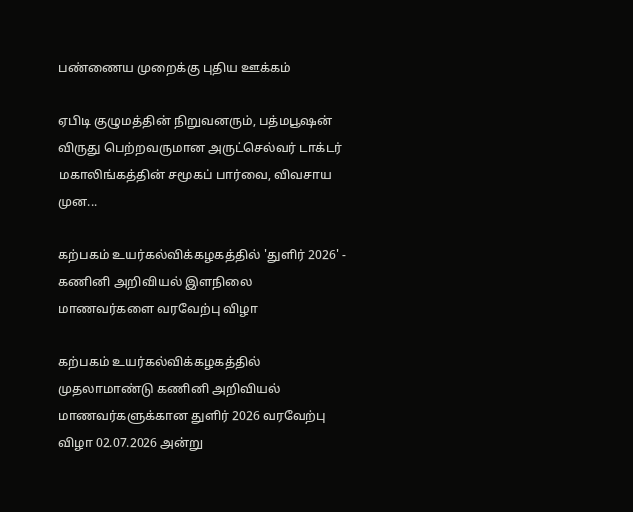பண்ணைய முறைக்கு புதிய ஊக்கம்

ஏபிடி குழுமத்தின் நிறுவனரும், பத்மபூஷன் விருது பெற்றவருமான அருட்செல்வர் டாக்டர் மகாலிங்கத்தின் சமூகப் பார்வை, விவசாய முன...

கற்பகம் உயர்கல்விக்கழகத்தில் 'துளிர் 2026' - கணினி அறிவியல் இளநிலை மாணவர்களை வரவேற்பு விழா

கற்பகம் உயர்கல்விக்கழகத்தில் முதலாமாண்டு கணினி அறிவியல் மாணவர்களுக்கான துளிர் 2026 வரவேற்பு விழா 02.07.2026 அன்று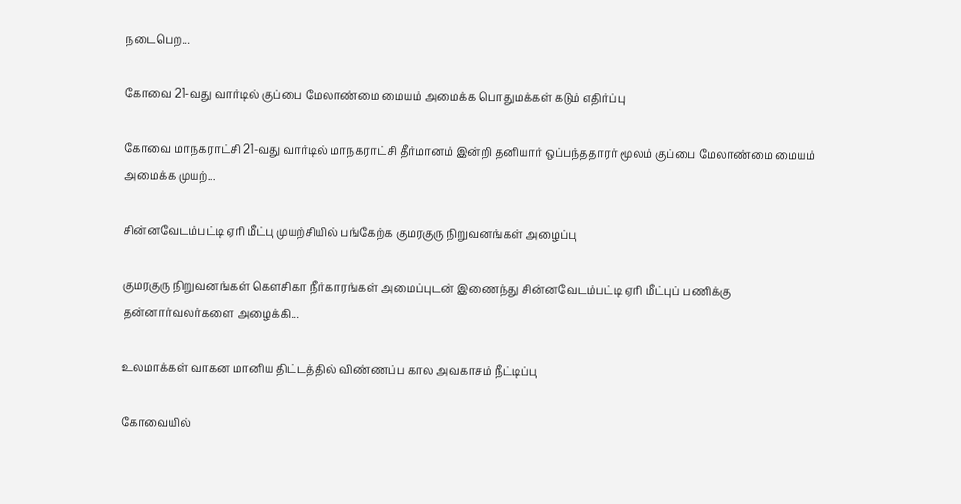நடைபெற...

கோவை 21-வது வார்டில் குப்பை மேலாண்மை மையம் அமைக்க பொதுமக்கள் கடும் எதிர்ப்பு

கோவை மாநகராட்சி 21-வது வார்டில் மாநகராட்சி தீர்மானம் இன்றி தனியார் ஒப்பந்ததாரர் மூலம் குப்பை மேலாண்மை மையம் அமைக்க முயற்...

சின்னவேடம்பட்டி ஏரி மீட்பு முயற்சியில் பங்கேற்க குமரகுரு நிறுவனங்கள் அழைப்பு

குமரகுரு நிறுவனங்கள் கெளசிகா நீர்காரங்கள் அமைப்புடன் இணைந்து சின்னவேடம்பட்டி ஏரி மீட்புப் பணிக்கு தன்னார்வலர்களை அழைக்கி...

உலமாக்கள் வாகன மானிய திட்டத்தில் விண்ணப்ப கால அவகாசம் நீட்டிப்பு

கோவையில்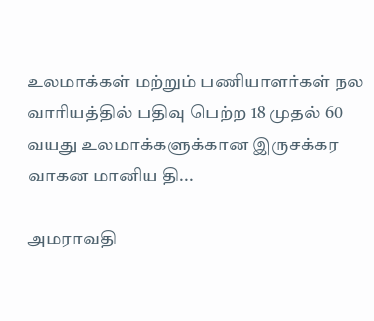உலமாக்கள் மற்றும் பணியாளர்கள் நல வாரியத்தில் பதிவு பெற்ற 18 முதல் 60 வயது உலமாக்களுக்கான இருசக்கர வாகன மானிய தி...

அமராவதி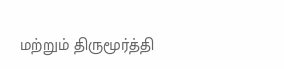மற்றும் திருமூர்த்தி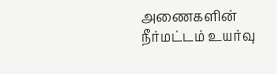அணைகளின் நீர்மட்டம் உயர்வு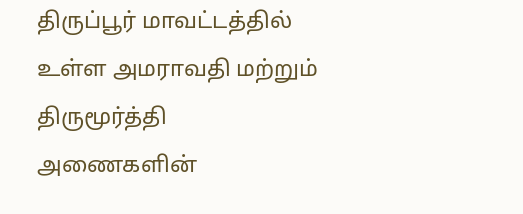திருப்பூர் மாவட்டத்தில் உள்ள அமராவதி மற்றும் திருமூர்த்தி அணைகளின்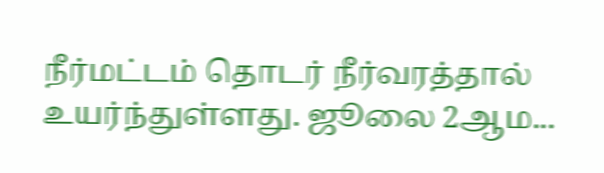நீர்மட்டம் தொடர் நீர்வரத்தால் உயர்ந்துள்ளது. ஜூலை 2ஆம...